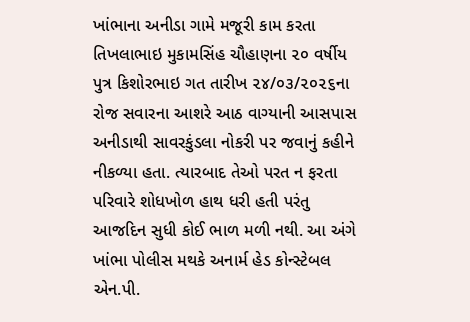ખાંભાના અનીડા ગામે મજૂરી કામ કરતા તિખલાભાઇ મુકામસિંહ ચૌહાણના ૨૦ વર્ષીય પુત્ર કિશોરભાઇ ગત તારીખ ૨૪/૦૩/૨૦૨૬ના રોજ સવારના આશરે આઠ વાગ્યાની આસપાસ અનીડાથી સાવરકુંડલા નોકરી પર જવાનું કહીને નીકળ્યા હતા. ત્યારબાદ તેઓ પરત ન ફરતા પરિવારે શોધખોળ હાથ ધરી હતી પરંતુ આજદિન સુધી કોઈ ભાળ મળી નથી. આ અંગે ખાંભા પોલીસ મથકે અનાર્મ હેડ કોન્સ્ટેબલ એન.પી.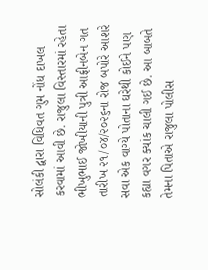સોલંકી દ્વારા વિધિવત ગુમ નોંધ દાખલ કરવામાં આવી છે. રાજુલા વિસ્તારમાં રહેતા ભીખુભાઈ જોખીયાની પુત્રી આફ્રીનબેન ગત તારીખ ૨૧/૦૪/૨૦૨૬ના રોજ બપોરે આશરે સવા એક વાગ્યે પોતાના ઘરેથી કોઈને પણ કહ્યા વગર ક્યાંક ચાલી ગઈ છે. આ બાબતે તેમના પિતાએ રાજુલા પોલીસ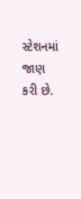સ્ટેશનમાં જાણ કરી છે.